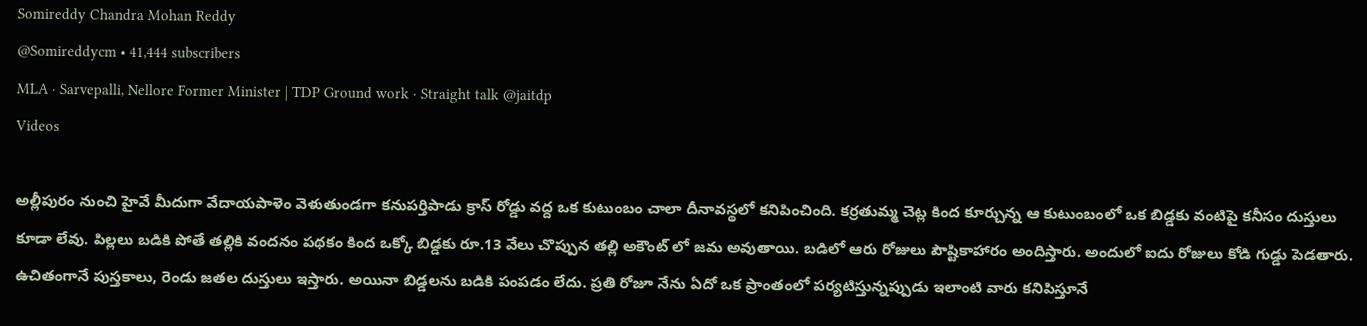Somireddy Chandra Mohan Reddy
@Somireddycm • 41,444 subscribers
MLA · Sarvepalli, Nellore Former Minister | TDP Ground work · Straight talk @jaitdp
Videos

అల్లీపురం నుంచి హైవే మీదుగా వేదాయపాళెం వెళుతుండగా కనుపర్తిపాడు క్రాస్ రోడ్డు వద్ద ఒక కుటుంబం చాలా దీనావస్థలో కనిపించింది. కర్రతుమ్మ చెట్ల కింద కూర్చున్న ఆ కుటుంబంలో ఒక బిడ్డకు వంటిపై కనీసం దుస్తులు కూడా లేవు. పిల్లలు బడికి పోతే తల్లికి వందనం పథకం కింద ఒక్కో బిడ్డకు రూ.13 వేలు చొప్పున తల్లి అకౌంట్ లో జమ అవుతాయి. బడిలో ఆరు రోజులు పౌష్టికాహారం అందిస్తారు. అందులో ఐదు రోజులు కోడి గుడ్డు పెడతారు. ఉచితంగానే పుస్తకాలు, రెండు జతల దుస్తులు ఇస్తారు. అయినా బిడ్డలను బడికి పంపడం లేదు. ప్రతి రోజూ నేను ఏదో ఒక ప్రాంతంలో పర్యటిస్తున్నప్పుడు ఇలాంటి వారు కనిపిస్తూనే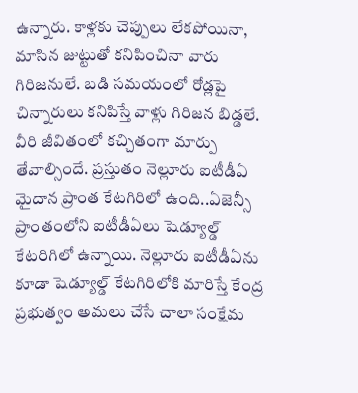ఉన్నారు. కాళ్లకు చెప్పులు లేకపోయినా, మాసిన జుట్టుతో కనిపించినా వారు గిరిజనులే. బడి సమయంలో రోడ్లపై చిన్నారులు కనిపిస్తే వాళ్లు గిరిజన బిడ్డలే. వీరి జీవితంలో కచ్చితంగా మార్పు తేవాల్సిందే. ప్రస్తుతం నెల్లూరు ఐటీడీఏ మైదాన ప్రాంత కేటగిరిలో ఉంది..ఏజెన్సీ ప్రాంతంలోని ఐటీడీఏలు షెడ్యూల్డ్ కేటరిగిలో ఉన్నాయి. నెల్లూరు ఐటీడీఏను కూడా షెడ్యూల్డ్ కేటగిరిలోకి మారిస్తే కేంద్ర ప్రభుత్వం అమలు చేసే చాలా సంక్షేమ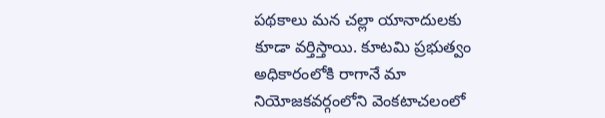పథకాలు మన చల్లా యానాదులకు కూడా వర్తిస్తాయి. కూటమి ప్రభుత్వం అధికారంలోకి రాగానే మా నియోజకవర్గంలోని వెంకటాచలంలో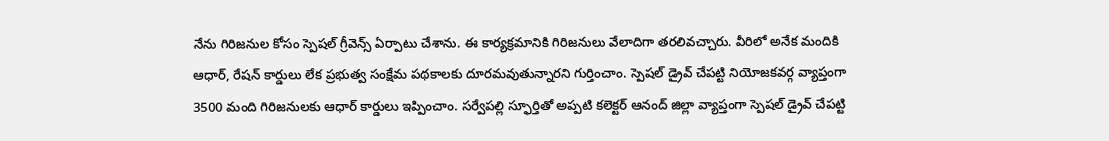నేను గిరిజనుల కోసం స్పెషల్ గ్రీవెన్స్ ఏర్పాటు చేశాను. ఈ కార్యక్రమానికి గిరిజనులు వేలాదిగా తరలివచ్చారు. వీరిలో అనేక మందికి ఆధార్, రేషన్ కార్డులు లేక ప్రభుత్వ సంక్షేమ పథకాలకు దూరమవుతున్నారని గుర్తించాం. స్పెషల్ డ్రైవ్ చేపట్టి నియోజకవర్గ వ్యాప్తంగా 3500 మంది గిరిజనులకు ఆధార్ కార్డులు ఇప్పించాం. సర్వేపల్లి స్ఫూర్తితో అప్పటి కలెక్టర్ ఆనంద్ జిల్లా వ్యాప్తంగా స్పెషల్ డ్రైవ్ చేపట్టి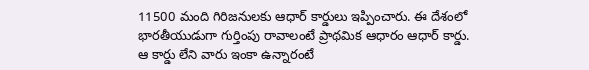11500 మంది గిరిజనులకు ఆధార్ కార్డులు ఇప్పించారు. ఈ దేశంలో భారతీయుడుగా గుర్తింపు రావాలంటే ప్రాథమిక ఆధారం ఆధార్ కార్డు. ఆ కార్డు లేని వారు ఇంకా ఉన్నారంటే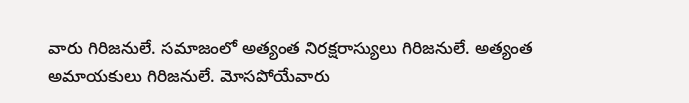వారు గిరిజనులే. సమాజంలో అత్యంత నిరక్షరాస్యులు గిరిజనులే. అత్యంత అమాయకులు గిరిజనులే. మోసపోయేవారు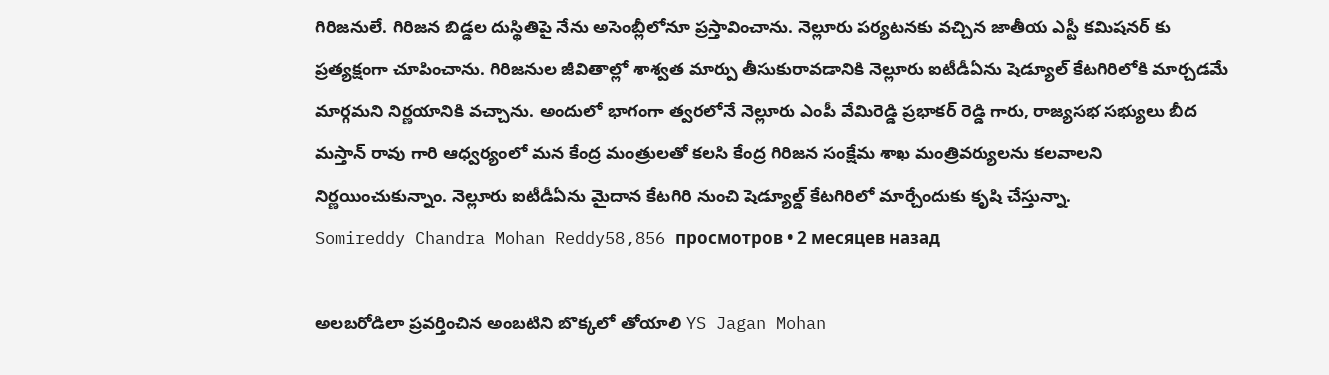గిరిజనులే. గిరిజన బిడ్డల దుస్థితిపై నేను అసెంబ్లీలోనూ ప్రస్తావించాను. నెల్లూరు పర్యటనకు వచ్చిన జాతీయ ఎస్టీ కమిషనర్ కు ప్రత్యక్షంగా చూపించాను. గిరిజనుల జీవితాల్లో శాశ్వత మార్పు తీసుకురావడానికి నెల్లూరు ఐటీడీఏను షెడ్యూల్ కేటగిరిలోకి మార్చడమే మార్గమని నిర్ణయానికి వచ్చాను. అందులో భాగంగా త్వరలోనే నెల్లూరు ఎంపీ వేమిరెడ్డి ప్రభాకర్ రెడ్డి గారు, రాజ్యసభ సభ్యులు బీద మస్తాన్ రావు గారి ఆధ్వర్యంలో మన కేంద్ర మంత్రులతో కలసి కేంద్ర గిరిజన సంక్షేమ శాఖ మంత్రివర్యులను కలవాలని నిర్ణయించుకున్నాం. నెల్లూరు ఐటీడీఏను మైదాన కేటగిరి నుంచి షెడ్యూల్డ్ కేటగిరిలో మార్చేందుకు కృషి చేస్తున్నా.
Somireddy Chandra Mohan Reddy58,856 просмотров • 2 месяцев назад

అలబరోడిలా ప్రవర్తించిన అంబటిని బొక్కలో తోయాలి YS Jagan Mohan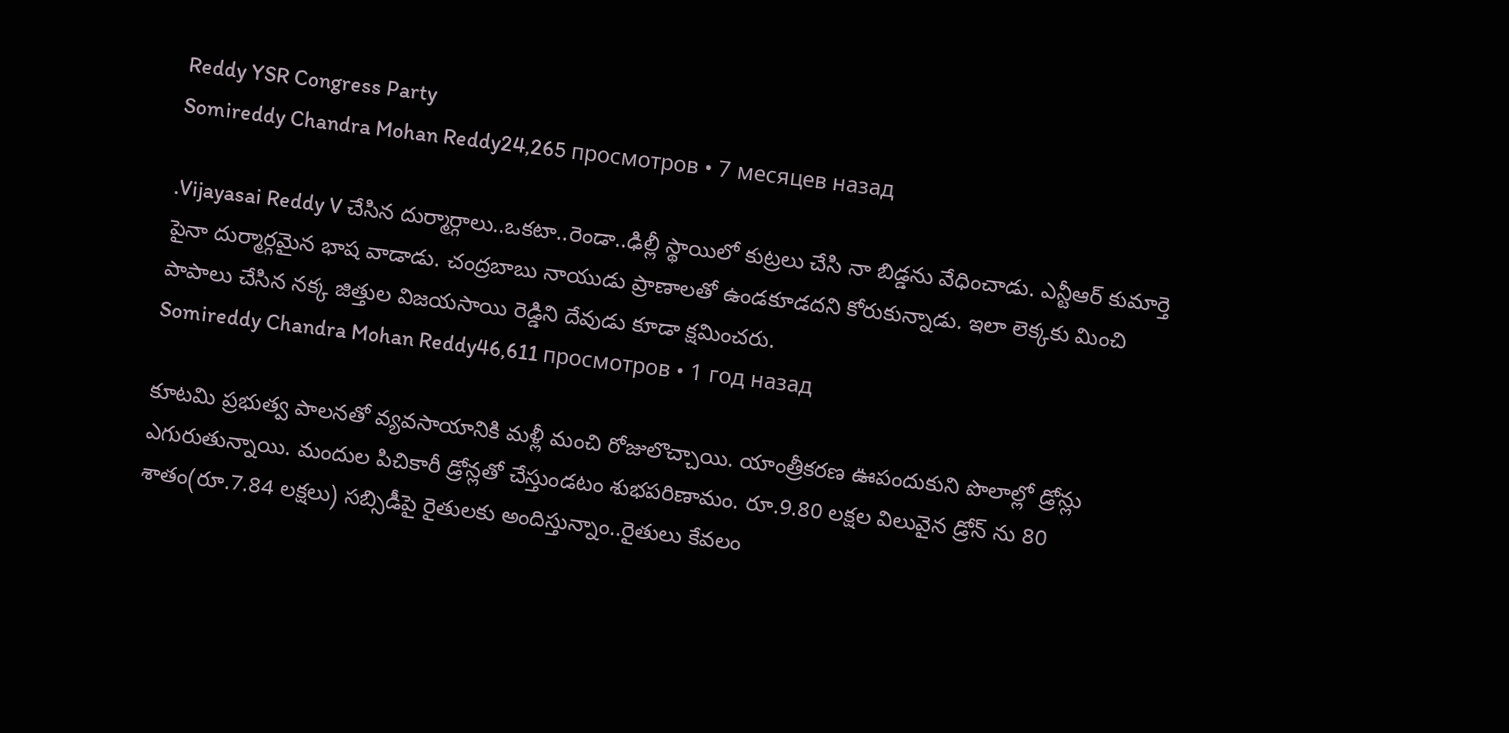Reddy YSR Congress Party
Somireddy Chandra Mohan Reddy24,265 просмотров • 7 месяцев назад

.Vijayasai Reddy V చేసిన దుర్మార్గాలు..ఒకటా..రెండా..ఢిల్లీ స్థాయిలో కుట్రలు చేసి నా బిడ్డను వేధించాడు. ఎన్టీఆర్ కుమార్తె పైనా దుర్మార్గమైన భాష వాడాడు. చంద్రబాబు నాయుడు ప్రాణాలతో ఉండకూడదని కోరుకున్నాడు. ఇలా లెక్కకు మించి పాపాలు చేసిన నక్క జిత్తుల విజయసాయి రెడ్డిని దేవుడు కూడా క్షమించరు.
Somireddy Chandra Mohan Reddy46,611 просмотров • 1 год назад

కూటమి ప్రభుత్వ పాలనతో వ్యవసాయానికి మళ్లీ మంచి రోజులొచ్చాయి. యాంత్రీకరణ ఊపందుకుని పొలాల్లో డ్రోన్లు ఎగురుతున్నాయి. మందుల పిచికారీ డ్రోన్లతో చేస్తుండటం శుభపరిణామం. రూ.9.80 లక్షల విలువైన డ్రోన్ ను 80 శాతం(రూ.7.84 లక్షలు) సబ్సిడీపై రైతులకు అందిస్తున్నాం..రైతులు కేవలం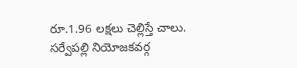రూ.1.96 లక్షలు చెల్లిస్తే చాలు. సర్వేపల్లి నియోజకవర్గ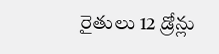రైతులు 12 డ్రోన్లు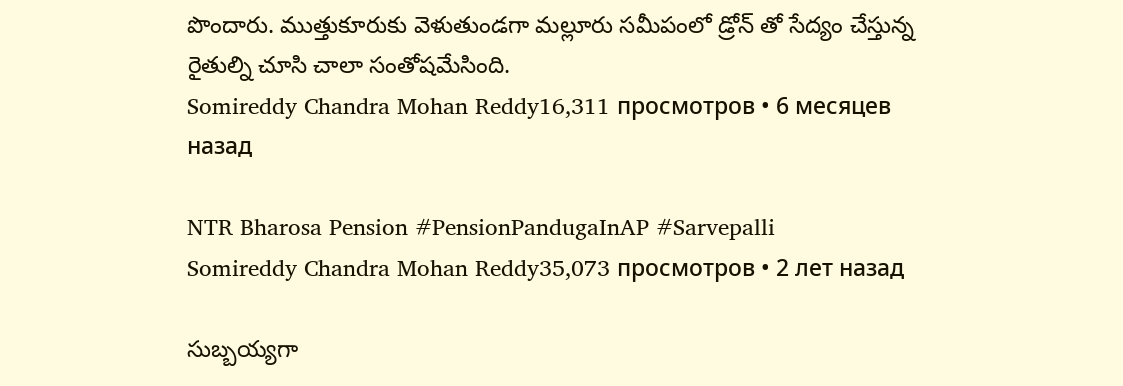పొందారు. ముత్తుకూరుకు వెళుతుండగా మల్లూరు సమీపంలో డ్రోన్ తో సేద్యం చేస్తున్న రైతుల్ని చూసి చాలా సంతోషమేసింది.
Somireddy Chandra Mohan Reddy16,311 просмотров • 6 месяцев назад

NTR Bharosa Pension #PensionPandugaInAP #Sarvepalli
Somireddy Chandra Mohan Reddy35,073 просмотров • 2 лет назад

సుబ్బయ్యగా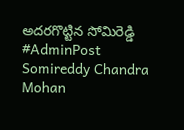అదరగొట్టిన సోమిరెడ్డి #AdminPost
Somireddy Chandra Mohan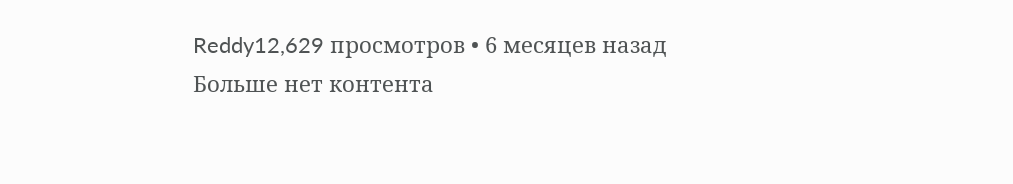Reddy12,629 просмотров • 6 месяцев назад
Больше нет контента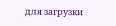для загрузки